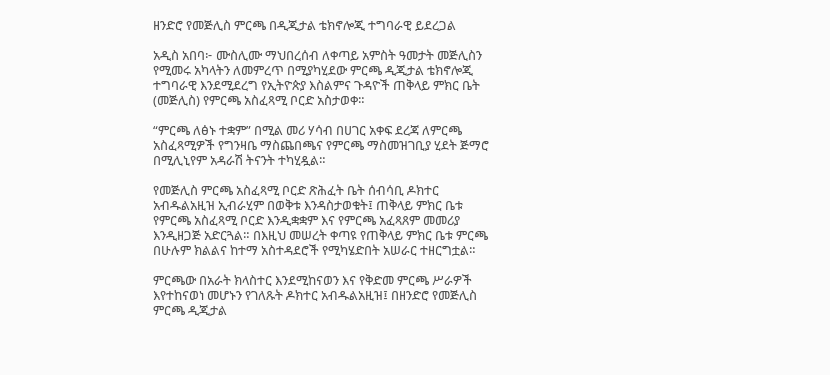ዘንድሮ የመጅሊስ ምርጫ በዲጂታል ቴክኖሎጂ ተግባራዊ ይደረጋል

አዲስ አበባ፦ ሙስሊሙ ማህበረሰብ ለቀጣይ አምስት ዓመታት መጅሊስን የሚመሩ አካላትን ለመምረጥ በሚያካሂደው ምርጫ ዲጂታል ቴክኖሎጂ ተግባራዊ እንደሚደረግ የኢትዮጵያ እስልምና ጉዳዮች ጠቅላይ ምክር ቤት (መጅሊስ) የምርጫ አስፈጻሚ ቦርድ አስታወቀ።

“ምርጫ ለፅኑ ተቋም” በሚል መሪ ሃሳብ በሀገር አቀፍ ደረጃ ለምርጫ አስፈጻሚዎች የግንዛቤ ማስጨበጫና የምርጫ ማስመዝገቢያ ሂደት ጅማሮ በሚሊኒየም አዳራሽ ትናንት ተካሂዷል።

የመጅሊስ ምርጫ አስፈጻሚ ቦርድ ጽሕፈት ቤት ሰብሳቢ ዶክተር አብዱልአዚዝ ኢብራሂም በወቅቱ እንዳስታወቁት፤ ጠቅላይ ምክር ቤቱ የምርጫ አስፈጻሚ ቦርድ እንዲቋቋም እና የምርጫ አፈጻጸም መመሪያ እንዲዘጋጅ አድርጓል። በእዚህ መሠረት ቀጣዩ የጠቅላይ ምክር ቤቱ ምርጫ በሁሉም ክልልና ከተማ አስተዳደሮች የሚካሄድበት አሠራር ተዘርግቷል።

ምርጫው በአራት ክላስተር እንደሚከናወን እና የቅድመ ምርጫ ሥራዎች እየተከናወነ መሆኑን የገለጹት ዶክተር አብዱልአዚዝ፤ በዘንድሮ የመጅሊስ ምርጫ ዲጂታል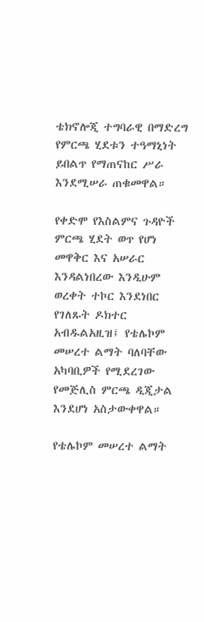ቴክኖሎጂ ተግባራዊ በማድረግ የምርጫ ሂደቱን ተዓማኒነት ይበልጥ የማጠናከር ሥራ እንደሚሠራ ጠቁመዋል።

የቀድሞ የእስልምና ጉዳዮች ምርጫ ሂደት ወጥ የሆነ መዋቅር እና አሠራር እንዳልነበረው እንዲሁም ወረቀት ተኮር እንደነበር የገለጹት ዶክተር አብዱልአዚዝ፤ የቴሌኮም መሠረተ ልማት ባለባቸው አካባቢዎች የሚደረገው የመጅሊስ ምርጫ ዲጂታል እንደሆነ አስታውቀዋል።

የቴሌኮም መሠረተ ልማት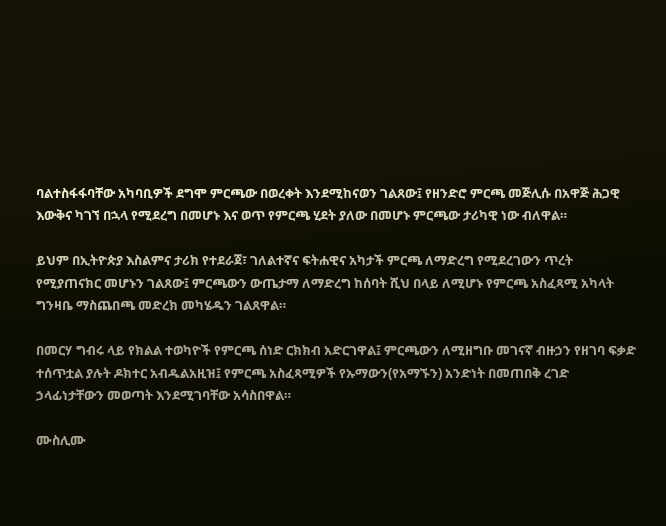ባልተስፋፋባቸው አካባቢዎች ደግሞ ምርጫው በወረቀት እንደሚከናወን ገልጸው፤ የዘንድሮ ምርጫ መጅሊሱ በአዋጅ ሕጋዊ እውቅና ካገኘ በኋላ የሚደረግ በመሆኑ እና ወጥ የምርጫ ሂደት ያለው በመሆኑ ምርጫው ታሪካዊ ነው ብለዋል።

ይህም በኢትዮጵያ እስልምና ታሪክ የተደራጀ፣ ገለልተኛና ፍትሐዊና አካታች ምርጫ ለማድረግ የሚደረገውን ጥረት የሚያጠናክር መሆኑን ገልጸው፤ ምርጫውን ውጤታማ ለማድረግ ከሰባት ሺህ በላይ ለሚሆኑ የምርጫ አስፈጻሚ አካላት ግንዛቤ ማስጨበጫ መድረክ መካሄዱን ገልጸዋል።

በመርሃ ግብሩ ላይ የክልል ተወካዮች የምርጫ ሰነድ ርክክብ አድርገዋል፤ ምርጫውን ለሚዘግቡ መገናኛ ብዙኃን የዘገባ ፍቃድ ተሰጥቷል ያሉት ዶክተር አብዱልአዚዝ፤ የምርጫ አስፈጻሚዎች የኡማውን(የአማኙን) አንድነት በመጠበቅ ረገድ ኃላፊነታቸውን መወጣት እንደሚገባቸው አሳስበዋል።

ሙስሊሙ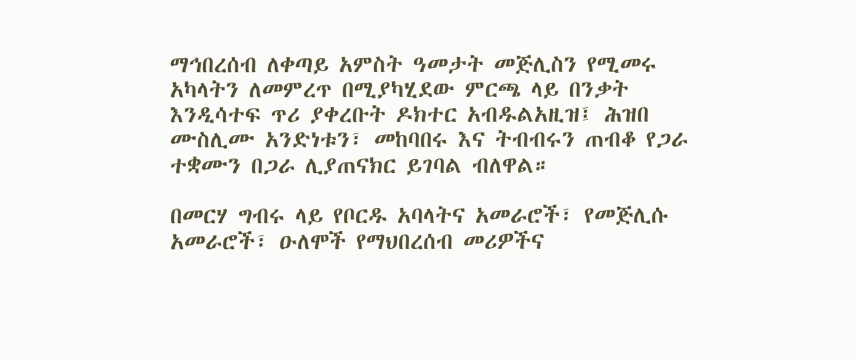ማኅበረሰብ ለቀጣይ አምስት ዓመታት መጅሊስን የሚመሩ አካላትን ለመምረጥ በሚያካሂደው ምርጫ ላይ በንቃት እንዲሳተፍ ጥሪ ያቀረቡት ዶክተር አብዱልአዚዝ፤ ሕዝበ ሙስሊሙ አንድነቱን፣ መከባበሩ እና ትብብሩን ጠብቆ የጋራ ተቋሙን በጋራ ሊያጠናክር ይገባል ብለዋል።

በመርሃ ግብሩ ላይ የቦርዱ አባላትና አመራሮች፣ የመጅሊሱ አመራሮች፣ ዑለሞች የማህበረሰብ መሪዎችና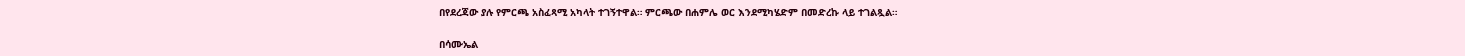በየደረጃው ያሉ የምርጫ አስፈጻሚ አካላት ተገኝተዋል። ምርጫው በሐምሌ ወር እንደሚካሄድም በመድረኩ ላይ ተገልጿል።

በሳሙኤል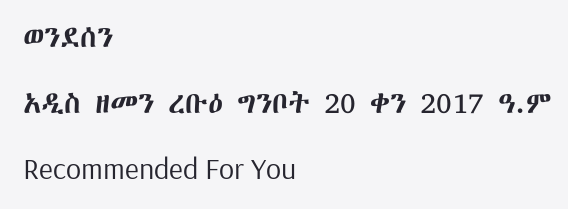ወንደሰን

አዲስ ዘመን ረቡዕ ግንቦት 20 ቀን 2017 ዓ.ም

Recommended For You